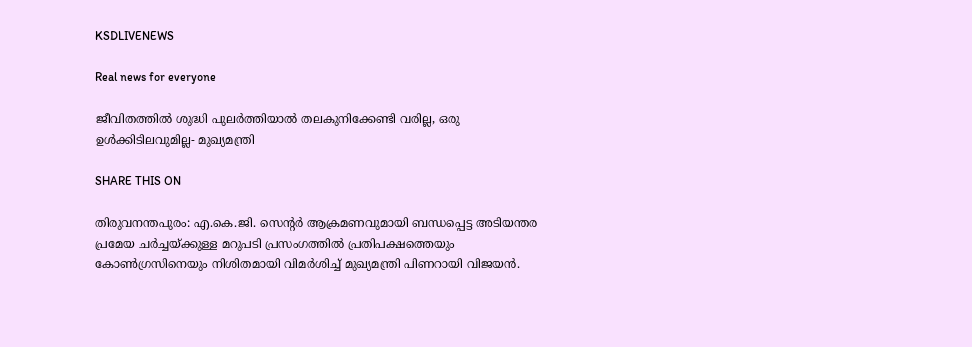KSDLIVENEWS

Real news for everyone

ജീവിതത്തില്‍ ശുദ്ധി പുലര്‍ത്തിയാല്‍ തലകുനിക്കേണ്ടി വരില്ല, ഒരു ഉള്‍ക്കിടിലവുമില്ല- മുഖ്യമന്ത്രി

SHARE THIS ON

തിരുവനന്തപുരം: എ.കെ.ജി. സെന്റര്‍ ആക്രമണവുമായി ബന്ധപ്പെട്ട അടിയന്തര പ്രമേയ ചര്‍ച്ചയ്ക്കുള്ള മറുപടി പ്രസംഗത്തില്‍ പ്രതിപക്ഷത്തെയും കോണ്‍ഗ്രസിനെയും നിശിതമായി വിമര്‍ശിച്ച് മുഖ്യമന്ത്രി പിണറായി വിജയന്‍.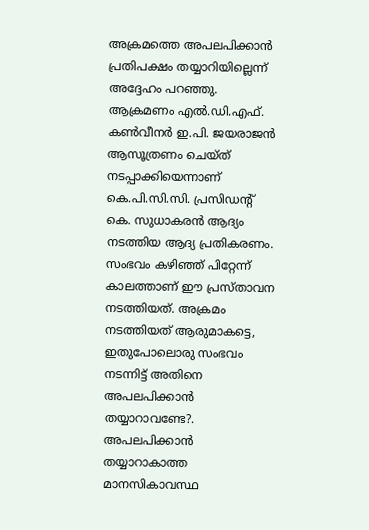അക്രമത്തെ അപലപിക്കാന്‍ പ്രതിപക്ഷം തയ്യാറിയില്ലെന്ന് അദ്ദേഹം പറഞ്ഞു. ആക്രമണം എല്‍.ഡി.എഫ്. കണ്‍വീനര്‍ ഇ.പി. ജയരാജന്‍ ആസൂത്രണം ചെയ്ത് നടപ്പാക്കിയെന്നാണ് കെ.പി.സി.സി. പ്രസിഡന്റ് കെ. സുധാകരന്‍ ആദ്യം നടത്തിയ ആദ്യ പ്രതികരണം. സംഭവം കഴിഞ്ഞ് പിറ്റേന്ന് കാലത്താണ് ഈ പ്രസ്താവന നടത്തിയത്. അക്രമം നടത്തിയത് ആരുമാകട്ടെ, ഇതുപോലൊരു സംഭവം നടന്നിട്ട് അതിനെ അപലപിക്കാന്‍ തയ്യാറാവണ്ടേ?. അപലപിക്കാന്‍ തയ്യാറാകാത്ത മാനസികാവസ്ഥ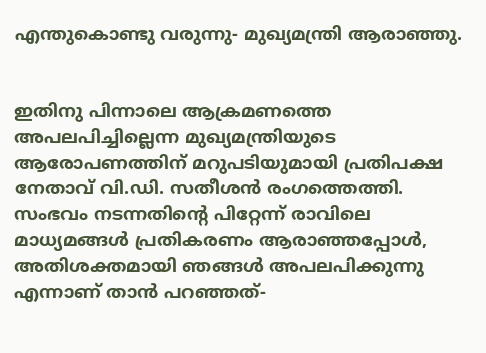എന്തുകൊണ്ടു വരുന്നു- മുഖ്യമന്ത്രി ആരാഞ്ഞു.


ഇതിനു പിന്നാലെ ആക്രമണത്തെ അപലപിച്ചില്ലെന്ന മുഖ്യമന്ത്രിയുടെ ആരോപണത്തിന് മറുപടിയുമായി പ്രതിപക്ഷ നേതാവ് വി.ഡി. സതീശന്‍ രംഗത്തെത്തി. സംഭവം നടന്നതിന്റെ പിറ്റേന്ന് രാവിലെ മാധ്യമങ്ങള്‍ പ്രതികരണം ആരാഞ്ഞപ്പോള്‍, അതിശക്തമായി ഞങ്ങള്‍ അപലപിക്കുന്നു എന്നാണ് താന്‍ പറഞ്ഞത്-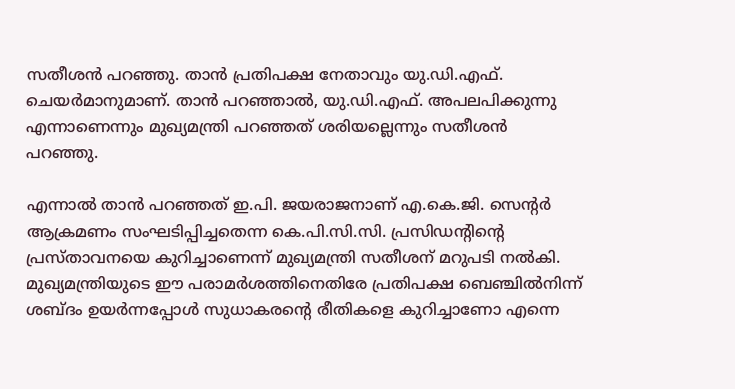സതീശന്‍ പറഞ്ഞു. താന്‍ പ്രതിപക്ഷ നേതാവും യു.ഡി.എഫ്. ചെയര്‍മാനുമാണ്. താന്‍ പറഞ്ഞാല്‍, യു.ഡി.എഫ്. അപലപിക്കുന്നു എന്നാണെന്നും മുഖ്യമന്ത്രി പറഞ്ഞത് ശരിയല്ലെന്നും സതീശന്‍ പറഞ്ഞു.

എന്നാല്‍ താന്‍ പറഞ്ഞത് ഇ.പി. ജയരാജനാണ് എ.കെ.ജി. സെന്റര്‍ ആക്രമണം സംഘടിപ്പിച്ചതെന്ന കെ.പി.സി.സി. പ്രസിഡന്റിന്റെ പ്രസ്താവനയെ കുറിച്ചാണെന്ന് മുഖ്യമന്ത്രി സതീശന് മറുപടി നല്‍കി. മുഖ്യമന്ത്രിയുടെ ഈ പരാമര്‍ശത്തിനെതിരേ പ്രതിപക്ഷ ബെഞ്ചില്‍നിന്ന് ശബ്ദം ഉയര്‍ന്നപ്പോള്‍ സുധാകരന്റെ രീതികളെ കുറിച്ചാണോ എന്നെ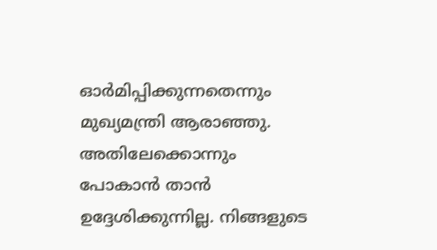ഓര്‍മിപ്പിക്കുന്നതെന്നും മുഖ്യമന്ത്രി ആരാഞ്ഞു. അതിലേക്കൊന്നും പോകാന്‍ താന്‍ ഉദ്ദേശിക്കുന്നില്ല. നിങ്ങളുടെ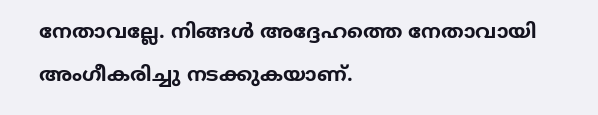നേതാവല്ലേ. നിങ്ങള്‍ അദ്ദേഹത്തെ നേതാവായി അംഗീകരിച്ചു നടക്കുകയാണ്.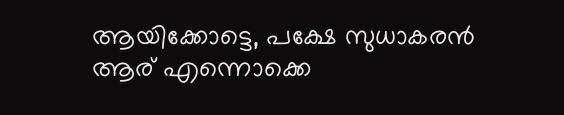ആയിക്കോട്ടെ, പക്ഷേ സുധാകരന്‍ ആര് എന്നൊക്കെ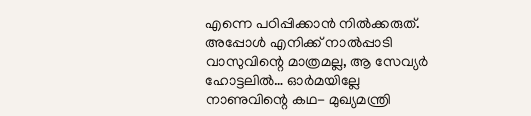എന്നെ പഠിപ്പിക്കാന്‍ നില്‍ക്കരുത്. അപ്പോള്‍ എനിക്ക് നാല്‍പ്പാടി വാസുവിന്റെ മാത്രമല്ല, ആ സേവ്യര്‍ ഹോട്ടലില്‍… ഓര്‍മയില്ലേ നാണുവിന്റെ കഥ- മുഖ്യമന്ത്രി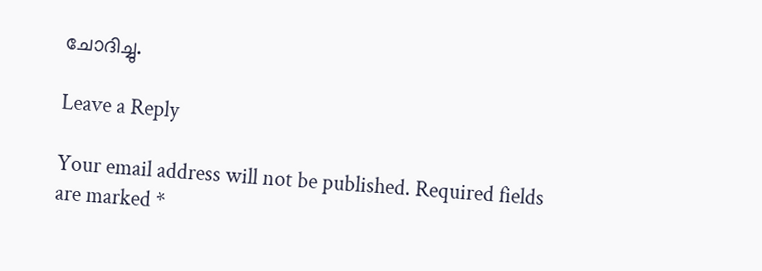ചോദിച്ചു.

Leave a Reply

Your email address will not be published. Required fields are marked *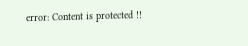error: Content is protected !!